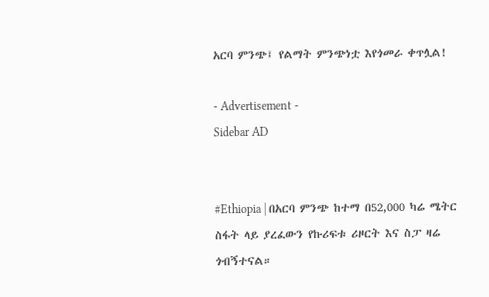አርባ ምንጭ፤ የልማት ምንጭነቷ እየጎመራ ቀጥሏል!

- Advertisement -
Sidebar AD


#Ethiopia | በአርባ ምንጭ ከተማ በ52,000 ካሬ ሜትር ስፋት ላይ ያረፈውን የኩሪፍቱ ሪዞርት እና ስፓ ዛሬ ጎብኝተናል።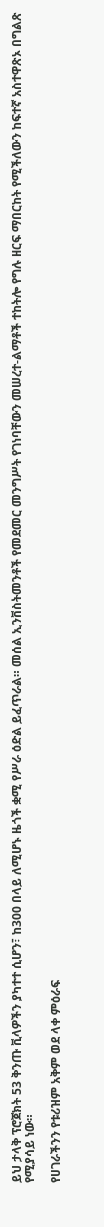ይህ ታላቅ ፕሮጀክት 53 ቅንጡ ቪላዎችን ያካተተ ሲሆን፣ ከ300 በላይ ለሚሆኑ ዜጎች ቋሚ የሥራ ዕድል ይፈጥራል። መሰል ኢንቨስትመንቶች የመደመር መንግሥት የገነባቸውን መሠረተ-ልማቶች ተከትሎ የግሉ ዘርፍ ማበርከት የሚችለውን ከፍተኛ አስተዋጽኦ በግልጽ የሚያሳይ ነው።

የሀገራችንን የቱሪዝም አቅም ወደ ላቀ ምዕራፍ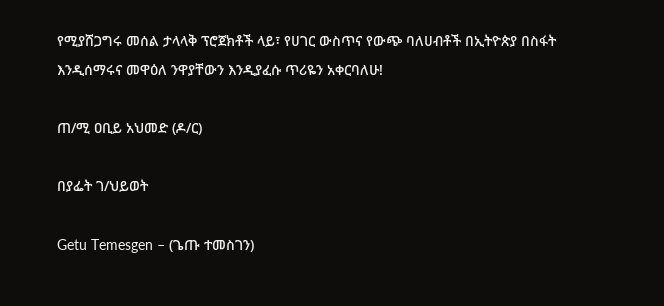የሚያሸጋግሩ መሰል ታላላቅ ፕሮጀክቶች ላይ፣ የሀገር ውስጥና የውጭ ባለሀብቶች በኢትዮጵያ በስፋት እንዲሰማሩና መዋዕለ ንዋያቸውን እንዲያፈሱ ጥሪዬን አቀርባለሁ!

ጠ/ሚ ዐቢይ አህመድ (ዶ/ር)

በያፌት ገ/ህይወት

Getu Temesgen – (ጌጡ ተመስገን)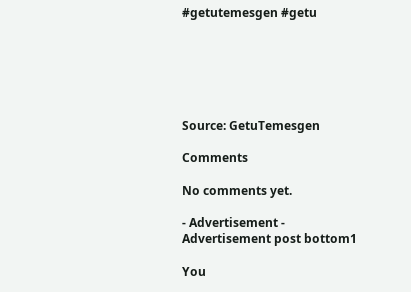#getutemesgen #getu






Source: GetuTemesgen

Comments

No comments yet.

- Advertisement -
Advertisement post bottom1

You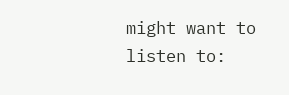might want to listen to: